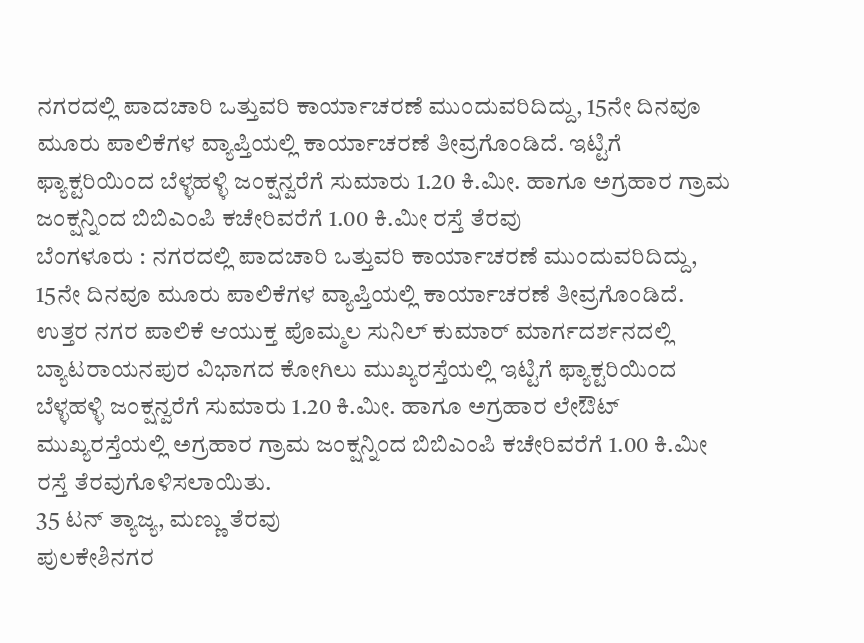ನಗರದಲ್ಲಿ ಪಾದಚಾರಿ ಒತ್ತುವರಿ ಕಾರ್ಯಾಚರಣೆ ಮುಂದುವರಿದಿದ್ದು, 15ನೇ ದಿನವೂ ಮೂರು ಪಾಲಿಕೆಗಳ ವ್ಯಾಪ್ತಿಯಲ್ಲಿ ಕಾರ್ಯಾಚರಣೆ ತೀವ್ರಗೊಂಡಿದೆ. ಇಟ್ಟಿಗೆ ಫ್ಯಾಕ್ಟರಿಯಿಂದ ಬೆಳ್ಳಹಳ್ಳಿ ಜಂಕ್ಷನ್ವರೆಗೆ ಸುಮಾರು 1.20 ಕಿ.ಮೀ. ಹಾಗೂ ಅಗ್ರಹಾರ ಗ್ರಾಮ ಜಂಕ್ಷನ್ನಿಂದ ಬಿಬಿಎಂಪಿ ಕಚೇರಿವರೆಗೆ 1.00 ಕಿ.ಮೀ ರಸ್ತೆ ತೆರವು
ಬೆಂಗಳೂರು : ನಗರದಲ್ಲಿ ಪಾದಚಾರಿ ಒತ್ತುವರಿ ಕಾರ್ಯಾಚರಣೆ ಮುಂದುವರಿದಿದ್ದು, 15ನೇ ದಿನವೂ ಮೂರು ಪಾಲಿಕೆಗಳ ವ್ಯಾಪ್ತಿಯಲ್ಲಿ ಕಾರ್ಯಾಚರಣೆ ತೀವ್ರಗೊಂಡಿದೆ.
ಉತ್ತರ ನಗರ ಪಾಲಿಕೆ ಆಯುಕ್ತ ಪೊಮ್ಮಲ ಸುನಿಲ್ ಕುಮಾರ್ ಮಾರ್ಗದರ್ಶನದಲ್ಲಿ ಬ್ಯಾಟರಾಯನಪುರ ವಿಭಾಗದ ಕೋಗಿಲು ಮುಖ್ಯರಸ್ತೆಯಲ್ಲಿ ಇಟ್ಟಿಗೆ ಫ್ಯಾಕ್ಟರಿಯಿಂದ ಬೆಳ್ಳಹಳ್ಳಿ ಜಂಕ್ಷನ್ವರೆಗೆ ಸುಮಾರು 1.20 ಕಿ.ಮೀ. ಹಾಗೂ ಅಗ್ರಹಾರ ಲೇಔಟ್ ಮುಖ್ಯರಸ್ತೆಯಲ್ಲಿ ಅಗ್ರಹಾರ ಗ್ರಾಮ ಜಂಕ್ಷನ್ನಿಂದ ಬಿಬಿಎಂಪಿ ಕಚೇರಿವರೆಗೆ 1.00 ಕಿ.ಮೀ ರಸ್ತೆ ತೆರವುಗೊಳಿಸಲಾಯಿತು.
35 ಟನ್ ತ್ಯಾಜ್ಯ, ಮಣ್ಣು ತೆರವು
ಪುಲಕೇಶಿನಗರ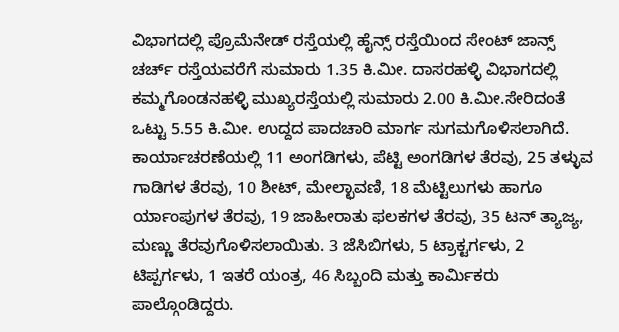ವಿಭಾಗದಲ್ಲಿ ಪ್ರೊಮೆನೇಡ್ ರಸ್ತೆಯಲ್ಲಿ ಹೈನ್ಸ್ ರಸ್ತೆಯಿಂದ ಸೇಂಟ್ ಜಾನ್ಸ್ ಚರ್ಚ್ ರಸ್ತೆಯವರೆಗೆ ಸುಮಾರು 1.35 ಕಿ.ಮೀ. ದಾಸರಹಳ್ಳಿ ವಿಭಾಗದಲ್ಲಿ ಕಮ್ಮಗೊಂಡನಹಳ್ಳಿ ಮುಖ್ಯರಸ್ತೆಯಲ್ಲಿ ಸುಮಾರು 2.00 ಕಿ.ಮೀ.ಸೇರಿದಂತೆ ಒಟ್ಟು 5.55 ಕಿ.ಮೀ. ಉದ್ದದ ಪಾದಚಾರಿ ಮಾರ್ಗ ಸುಗಮಗೊಳಿಸಲಾಗಿದೆ. ಕಾರ್ಯಾಚರಣೆಯಲ್ಲಿ 11 ಅಂಗಡಿಗಳು, ಪೆಟ್ಟಿ ಅಂಗಡಿಗಳ ತೆರವು, 25 ತಳ್ಳುವ ಗಾಡಿಗಳ ತೆರವು, 10 ಶೀಟ್, ಮೇಲ್ಛಾವಣಿ, 18 ಮೆಟ್ಟಿಲುಗಳು ಹಾಗೂ ರ್ಯಾಂಪುಗಳ ತೆರವು, 19 ಜಾಹೀರಾತು ಫಲಕಗಳ ತೆರವು, 35 ಟನ್ ತ್ಯಾಜ್ಯ, ಮಣ್ಣು ತೆರವುಗೊಳಿಸಲಾಯಿತು. 3 ಜೆಸಿಬಿಗಳು, 5 ಟ್ರಾಕ್ಟರ್ಗಳು, 2 ಟಿಪ್ಪರ್ಗಳು, 1 ಇತರೆ ಯಂತ್ರ, 46 ಸಿಬ್ಬಂದಿ ಮತ್ತು ಕಾರ್ಮಿಕರು ಪಾಲ್ಗೊಂಡಿದ್ದರು.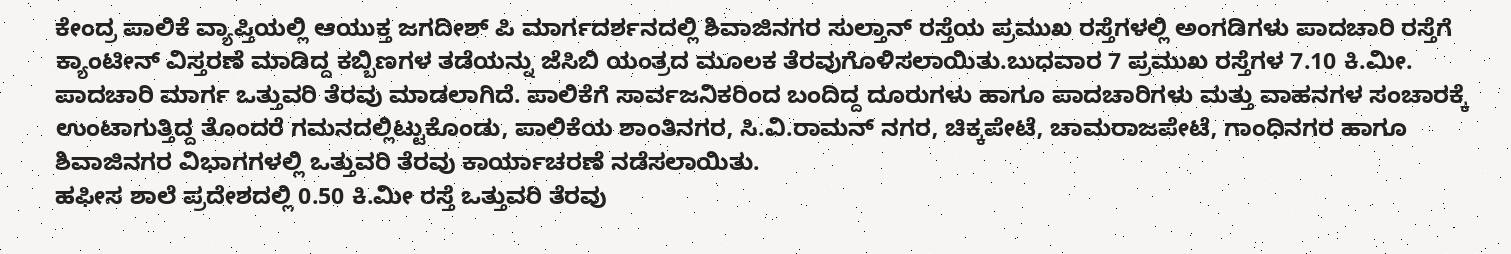ಕೇಂದ್ರ ಪಾಲಿಕೆ ವ್ಯಾಪ್ತಿಯಲ್ಲಿ ಆಯುಕ್ತ ಜಗದೀಶ್ ಪಿ ಮಾರ್ಗದರ್ಶನದಲ್ಲಿ ಶಿವಾಜಿನಗರ ಸುಲ್ತಾನ್ ರಸ್ತೆಯ ಪ್ರಮುಖ ರಸ್ತೆಗಳಲ್ಲಿ ಅಂಗಡಿಗಳು ಪಾದಚಾರಿ ರಸ್ತೆಗೆ ಕ್ಯಾಂಟೀನ್ ವಿಸ್ತರಣೆ ಮಾಡಿದ್ದ ಕಬ್ಬಿಣಗಳ ತಡೆಯನ್ನು ಜೆಸಿಬಿ ಯಂತ್ರದ ಮೂಲಕ ತೆರವುಗೊಳಿಸಲಾಯಿತು.ಬುಧವಾರ 7 ಪ್ರಮುಖ ರಸ್ತೆಗಳ 7.10 ಕಿ.ಮೀ. ಪಾದಚಾರಿ ಮಾರ್ಗ ಒತ್ತುವರಿ ತೆರವು ಮಾಡಲಾಗಿದೆ. ಪಾಲಿಕೆಗೆ ಸಾರ್ವಜನಿಕರಿಂದ ಬಂದಿದ್ದ ದೂರುಗಳು ಹಾಗೂ ಪಾದಚಾರಿಗಳು ಮತ್ತು ವಾಹನಗಳ ಸಂಚಾರಕ್ಕೆ ಉಂಟಾಗುತ್ತಿದ್ದ ತೊಂದರೆ ಗಮನದಲ್ಲಿಟ್ಟುಕೊಂಡು, ಪಾಲಿಕೆಯ ಶಾಂತಿನಗರ, ಸಿ.ವಿ.ರಾಮನ್ ನಗರ, ಚಿಕ್ಕಪೇಟೆ, ಚಾಮರಾಜಪೇಟೆ, ಗಾಂಧಿನಗರ ಹಾಗೂ ಶಿವಾಜಿನಗರ ವಿಭಾಗಗಳಲ್ಲಿ ಒತ್ತುವರಿ ತೆರವು ಕಾರ್ಯಾಚರಣೆ ನಡೆಸಲಾಯಿತು.
ಹಫೀಸ ಶಾಲೆ ಪ್ರದೇಶದಲ್ಲಿ 0.50 ಕಿ.ಮೀ ರಸ್ತೆ ಒತ್ತುವರಿ ತೆರವು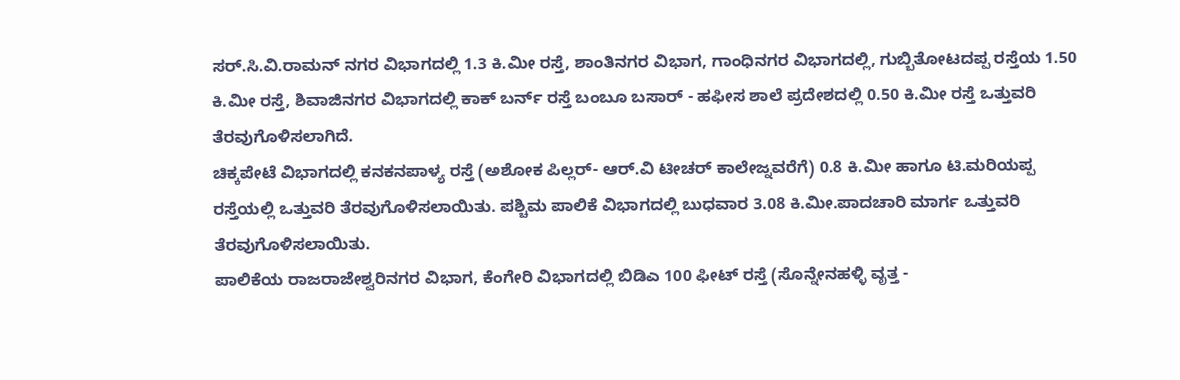ಸರ್.ಸಿ.ವಿ.ರಾಮನ್ ನಗರ ವಿಭಾಗದಲ್ಲಿ 1.3 ಕಿ.ಮೀ ರಸ್ತೆ, ಶಾಂತಿನಗರ ವಿಭಾಗ, ಗಾಂಧಿನಗರ ವಿಭಾಗದಲ್ಲಿ, ಗುಬ್ಬಿತೋಟದಪ್ಪ ರಸ್ತೆಯ 1.50 ಕಿ.ಮೀ ರಸ್ತೆ, ಶಿವಾಜಿನಗರ ವಿಭಾಗದಲ್ಲಿ ಕಾಕ್ ಬರ್ನ್ ರಸ್ತೆ ಬಂಬೂ ಬಸಾರ್ - ಹಫೀಸ ಶಾಲೆ ಪ್ರದೇಶದಲ್ಲಿ 0.50 ಕಿ.ಮೀ ರಸ್ತೆ ಒತ್ತುವರಿ ತೆರವುಗೊಳಿಸಲಾಗಿದೆ.
ಚಿಕ್ಕಪೇಟೆ ವಿಭಾಗದಲ್ಲಿ ಕನಕನಪಾಳ್ಯ ರಸ್ತೆ (ಅಶೋಕ ಪಿಲ್ಲರ್- ಆರ್.ವಿ ಟೀಚರ್ ಕಾಲೇಜ್ನವರೆಗೆ) 0.8 ಕಿ.ಮೀ ಹಾಗೂ ಟಿ.ಮರಿಯಪ್ಪ ರಸ್ತೆಯಲ್ಲಿ ಒತ್ತುವರಿ ತೆರವುಗೊಳಿಸಲಾಯಿತು. ಪಶ್ಚಿಮ ಪಾಲಿಕೆ ವಿಭಾಗದಲ್ಲಿ ಬುಧವಾರ 3.08 ಕಿ.ಮೀ.ಪಾದಚಾರಿ ಮಾರ್ಗ ಒತ್ತುವರಿ ತೆರವುಗೊಳಿಸಲಾಯಿತು.
ಪಾಲಿಕೆಯ ರಾಜರಾಜೇಶ್ವರಿನಗರ ವಿಭಾಗ, ಕೆಂಗೇರಿ ವಿಭಾಗದಲ್ಲಿ ಬಿಡಿಎ 100 ಫೀಟ್ ರಸ್ತೆ (ಸೊನ್ನೇನಹಳ್ಳಿ ವೃತ್ತ -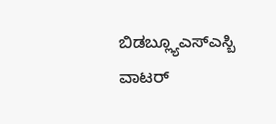ಬಿಡಬ್ಲ್ಯೂಎಸ್ಎಸ್ಬಿ ವಾಟರ್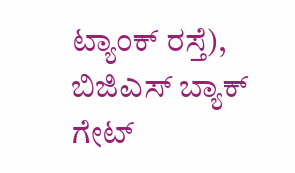ಟ್ಯಾಂಕ್ ರಸ್ತೆ), ಬಿಜಿಎಸ್ ಬ್ಯಾಕ್ ಗೇಟ್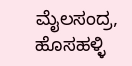ಮೈಲಸಂದ್ರ, ಹೊಸಹಳ್ಳಿ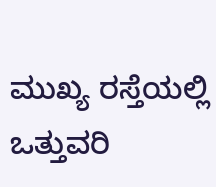ಮುಖ್ಯ ರಸ್ತೆಯಲ್ಲಿ ಒತ್ತುವರಿ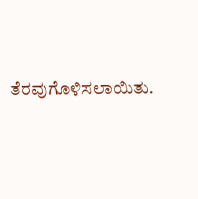ತೆರವುಗೊಳಿಸಲಾಯಿತು.